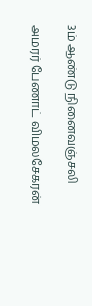3ம் ஆண்டு நினைவஞ்சலி

அமரர் பேணாட் விமலசேகரன்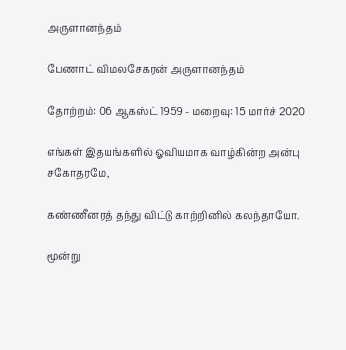அருளானந்தம்

பேணாட் விமலசேகரன் அருளானந்தம்

தோற்றம்: 06 ஆகஸ்ட் 1959 - மறைவு: 15 மார்ச் 2020

எங்கள் இதயங்களில் ஓவியமாக வாழ்கின்ற அன்பு சகோதரமே,

கண்ணீனரத் தந்து விட்டு காற்றினில் கலந்தாயோ.

மூன்று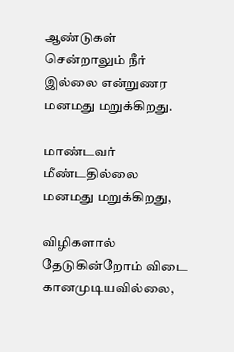ஆண்டுகள் சென்றாலும் நீர் இல்லை என்றுணர மனமது மறுக்கிறது.

மாண்டவர் மீண்டதில்லை மனமது மறுக்கிறது,

விழிகளால் தேடுகின்றோம் விடை கானமுடியவில்லை,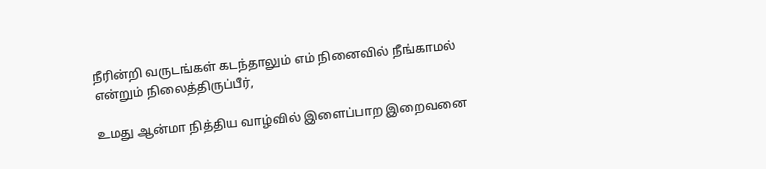நீரின்றி வருடங்கள் கடந்தாலும் எம் நினைவில் நீங்காமல் என்றும் நிலைத்திருப்பீர்,

உமது ஆன்மா நித்திய வாழ்வில் இளைப்பாற இறைவனை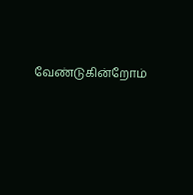வேண்டுகின்றோம்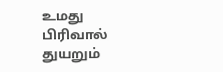உமது பிரிவால் துயறும்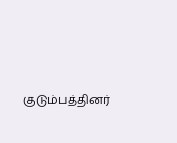குடும்பத்தினர்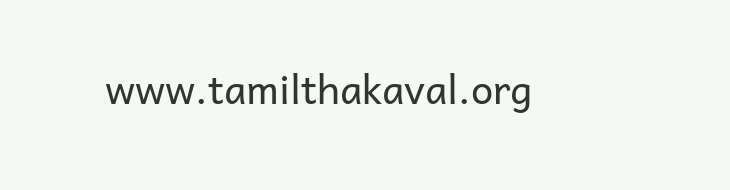www.tamilthakaval.org